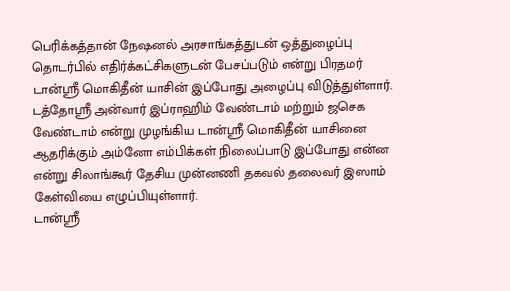பெரிக்கத்தான் நேஷனல் அரசாங்கத்துடன் ஒத்துழைப்பு தொடர்பில் எதிர்க்கட்சிகளுடன் பேசப்படும் என்று பிரதமர் டான்ஸ்ரீ மொகிதீன் யாசின் இப்போது அழைப்பு விடுத்துள்ளார்.
டத்தோஸ்ரீ அன்வார் இப்ராஹிம் வேண்டாம் மற்றும் ஜசெக வேண்டாம் என்று முழங்கிய டான்ஸ்ரீ மொகிதீன் யாசினை ஆதரிக்கும் அம்னோ எம்பிக்கள் நிலைப்பாடு இப்போது என்ன என்று சிலாங்கூர் தேசிய முன்னணி தகவல் தலைவர் இஸாம் கேள்வியை எழுப்பியுள்ளார்.
டான்ஸ்ரீ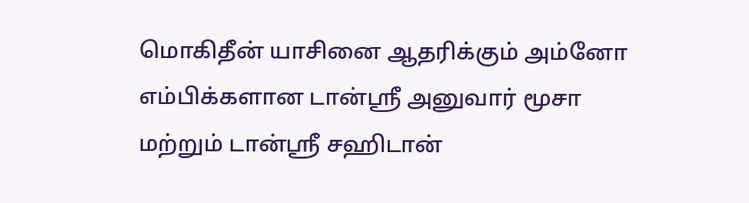மொகிதீன் யாசினை ஆதரிக்கும் அம்னோ எம்பிக்களான டான்ஸ்ரீ அனுவார் மூசா மற்றும் டான்ஸ்ரீ சஹிடான்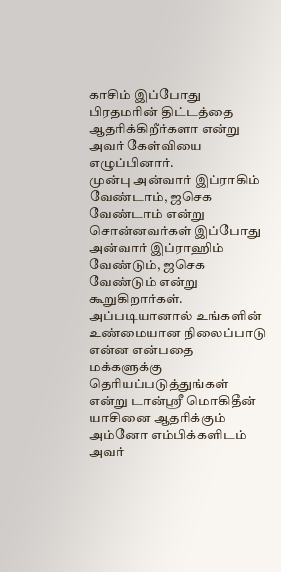காசிம் இப்போது பிரதமரின் திட்டத்தை ஆதரிக்கிறீர்களா என்று அவர் கேள்வியை எழுப்பினார்.
முன்பு அன்வார் இப்ராகிம் வேண்டாம், ஜசெக வேண்டாம் என்று சொன்னவர்கள் இப்போது அன்வார் இப்ராஹிம் வேண்டும், ஜசெக வேண்டும் என்று கூறுகிறார்கள்.
அப்படியானால் உங்களின் உண்மையான நிலைப்பாடு என்ன என்பதை மக்களுக்கு தெரியப்படுத்துங்கள் என்று டான்ஸ்ரீ மொகிதீன் யாசினை ஆதரிக்கும் அம்னோ எம்பிக்களிடம் அவர்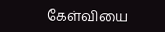கேள்வியை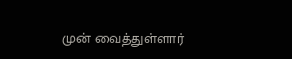முன் வைத்துள்ளார்